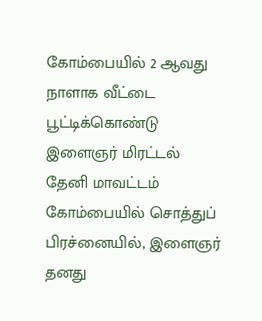கோம்பையில் 2 ஆவது நாளாக வீட்டை பூட்டிக்கொண்டு இளைஞர் மிரட்டல்
தேனி மாவட்டம் கோம்பையில் சொத்துப் பிரச்னையில், இளைஞர் தனது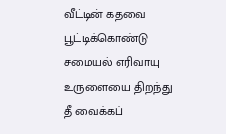வீட்டின் கதவை பூட்டிக்கொண்டு சமையல் எரிவாயு உருளையை திறந்து தீ வைக்கப்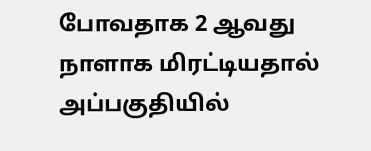போவதாக 2 ஆவது நாளாக மிரட்டியதால் அப்பகுதியில்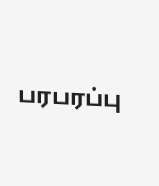பரபரப்பு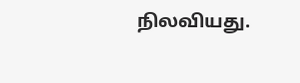நிலவியது.